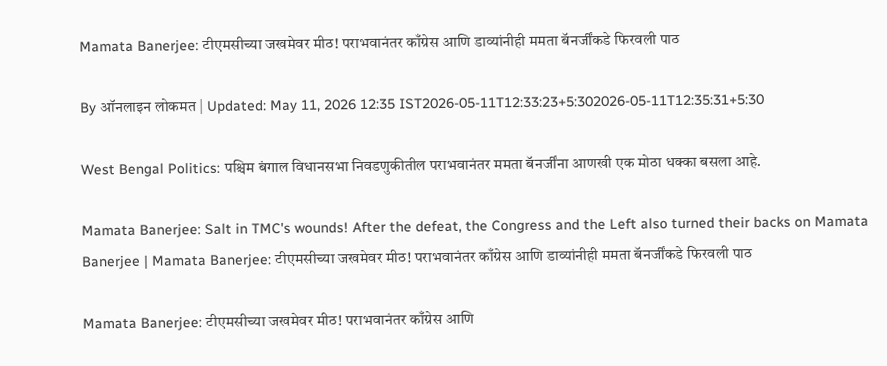Mamata Banerjee: टीएमसीच्या जखमेवर मीठ! पराभवानंतर काँग्रेस आणि डाव्यांनीही ममता बॅनर्जींकडे फिरवली पाठ

By ऑनलाइन लोकमत | Updated: May 11, 2026 12:35 IST2026-05-11T12:33:23+5:302026-05-11T12:35:31+5:30

West Bengal Politics: पश्चिम बंगाल विधानसभा निवडणुकीतील पराभवानंतर ममता बॅनर्जींना आणखी एक मोठा धक्का बसला आहे.

Mamata Banerjee: Salt in TMC's wounds! After the defeat, the Congress and the Left also turned their backs on Mamata Banerjee | Mamata Banerjee: टीएमसीच्या जखमेवर मीठ! पराभवानंतर काँग्रेस आणि डाव्यांनीही ममता बॅनर्जींकडे फिरवली पाठ

Mamata Banerjee: टीएमसीच्या जखमेवर मीठ! पराभवानंतर काँग्रेस आणि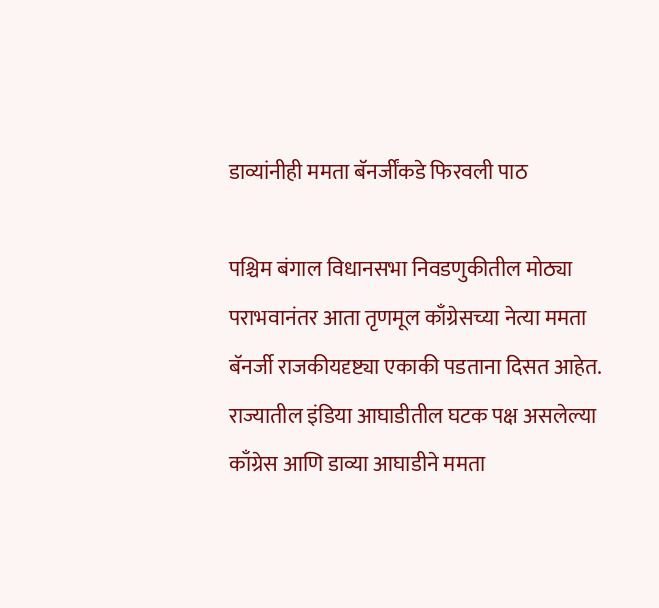डाव्यांनीही ममता बॅनर्जींकडे फिरवली पाठ

पश्चिम बंगाल विधानसभा निवडणुकीतील मोठ्या पराभवानंतर आता तृणमूल काँग्रेसच्या नेत्या ममता बॅनर्जी राजकीयदृष्ट्या एकाकी पडताना दिसत आहेत. राज्यातील इंडिया आघाडीतील घटक पक्ष असलेल्या काँग्रेस आणि डाव्या आघाडीने ममता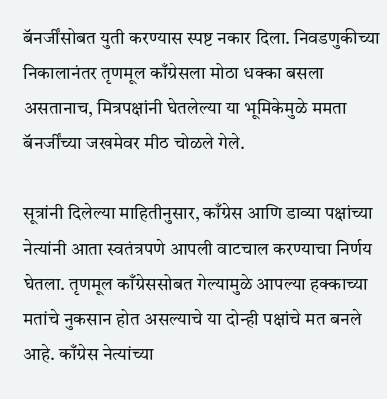बॅनर्जींसोबत युती करण्यास स्पष्ट नकार दिला. निवडणुकीच्या निकालानंतर तृणमूल काँग्रेसला मोठा धक्का बसला असतानाच, मित्रपक्षांनी घेतलेल्या या भूमिकेमुळे ममता बॅनर्जींच्या जखमेवर मीठ चोळले गेले.

सूत्रांनी दिलेल्या माहितीनुसार, काँग्रेस आणि डाव्या पक्षांच्या नेत्यांनी आता स्वतंत्रपणे आपली वाटचाल करण्याचा निर्णय घेतला. तृणमूल काँग्रेससोबत गेल्यामुळे आपल्या हक्काच्या मतांचे नुकसान होत असल्याचे या दोन्ही पक्षांचे मत बनले आहे. काँग्रेस नेत्यांच्या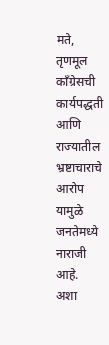मते, तृणमूल काँग्रेसची कार्यपद्धती आणि राज्यातील भ्रष्टाचाराचे आरोप यामुळे जनतेमध्ये नाराजी आहे. अशा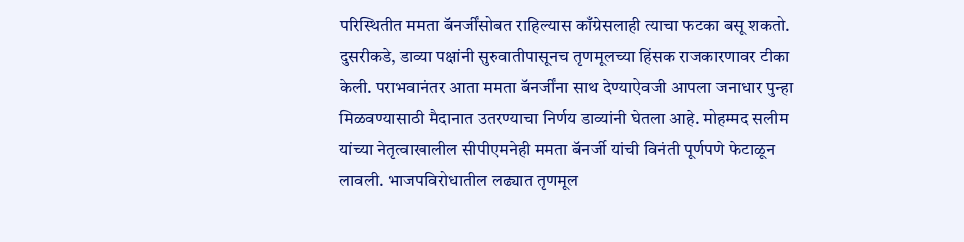परिस्थितीत ममता बॅनर्जींसोबत राहिल्यास काँग्रेसलाही त्याचा फटका बसू शकतो. दुसरीकडे, डाव्या पक्षांनी सुरुवातीपासूनच तृणमूलच्या हिंसक राजकारणावर टीका केली. पराभवानंतर आता ममता बॅनर्जींना साथ देण्याऐवजी आपला जनाधार पुन्हा मिळवण्यासाठी मैदानात उतरण्याचा निर्णय डाव्यांनी घेतला आहे. मोहम्मद सलीम यांच्या नेतृत्वाखालील सीपीएमनेही ममता बॅनर्जी यांची विनंती पूर्णपणे फेटाळून लावली. भाजपविरोधातील लढ्यात तृणमूल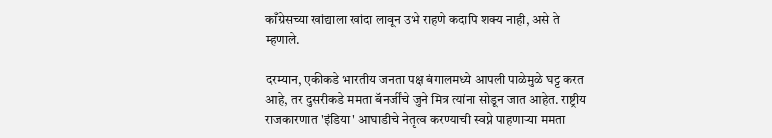काँग्रेसच्या खांद्याला खांदा लावून उभे राहणे कदापि शक्य नाही, असे ते म्हणाले.

दरम्यान, एकीकडे भारतीय जनता पक्ष बंगालमध्ये आपली पाळेमुळे घट्ट करत आहे, तर दुसरीकडे ममता बॅनर्जींचे जुने मित्र त्यांना सोडून जात आहेत. राष्ट्रीय राजकारणात 'इंडिया' आघाडीचे नेतृत्व करण्याची स्वप्ने पाहणाऱ्या ममता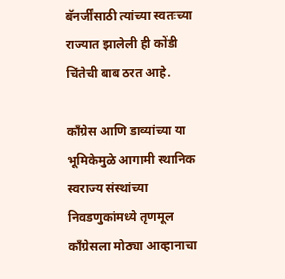बॅनर्जींसाठी त्यांच्या स्वतःच्या राज्यात झालेली ही कोंडी चिंतेची बाब ठरत आहे.

काँग्रेस आणि डाव्यांच्या या भूमिकेमुळे आगामी स्थानिक स्वराज्य संस्थांच्या निवडणुकांमध्ये तृणमूल काँग्रेसला मोठ्या आव्हानाचा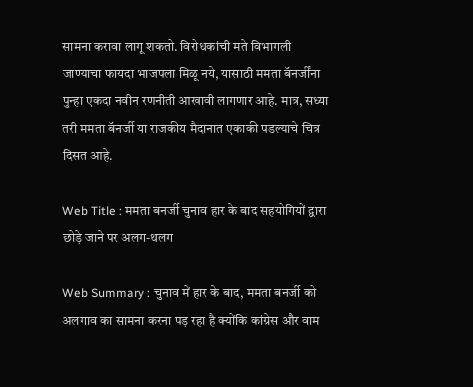सामना करावा लागू शकतो. विरोधकांची मते विभागली जाण्याचा फायदा भाजपला मिळू नये, यासाठी ममता बॅनर्जींना पुन्हा एकदा नवीन रणनीती आखावी लागणार आहे. मात्र, सध्या तरी ममता बॅनर्जी या राजकीय मैदानात एकाकी पडल्याचे चित्र दिसत आहे.

Web Title : ममता बनर्जी चुनाव हार के बाद सहयोगियों द्वारा छोड़े जाने पर अलग-थलग

Web Summary : चुनाव में हार के बाद, ममता बनर्जी को अलगाव का सामना करना पड़ रहा है क्योंकि कांग्रेस और वाम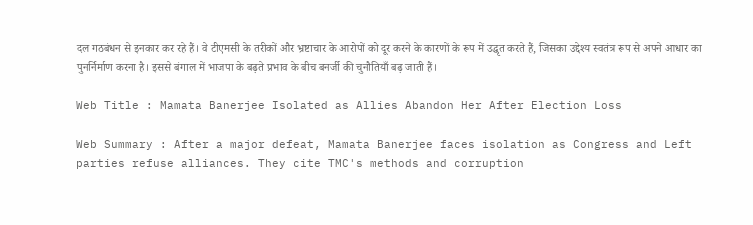दल गठबंधन से इनकार कर रहे हैं। वे टीएमसी के तरीकों और भ्रष्टाचार के आरोपों को दूर करने के कारणों के रूप में उद्धृत करते हैं, जिसका उद्देश्य स्वतंत्र रूप से अपने आधार का पुनर्निर्माण करना है। इससे बंगाल में भाजपा के बढ़ते प्रभाव के बीच बनर्जी की चुनौतियाँ बढ़ जाती हैं।

Web Title : Mamata Banerjee Isolated as Allies Abandon Her After Election Loss

Web Summary : After a major defeat, Mamata Banerjee faces isolation as Congress and Left parties refuse alliances. They cite TMC's methods and corruption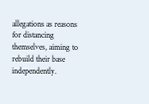allegations as reasons for distancing themselves, aiming to rebuild their base independently.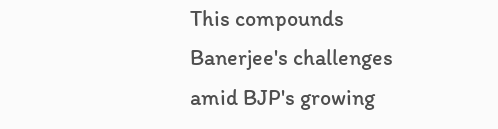This compounds Banerjee's challenges amid BJP's growing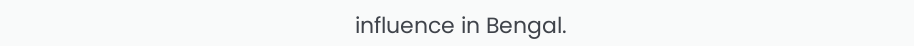influence in Bengal.